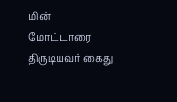மின் மோட்டாரை திருடியவர் கைது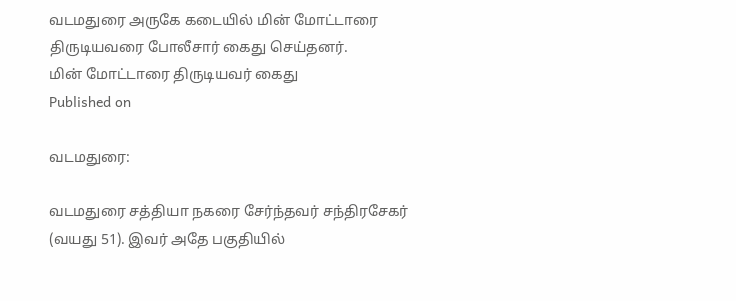வடமதுரை அருகே கடையில் மின் மோட்டாரை திருடியவரை போலீசார் கைது செய்தனர்.
மின் மோட்டாரை திருடியவர் கைது
Published on

வடமதுரை:

வடமதுரை சத்தியா நகரை சேர்ந்தவர் சந்திரசேகர் (வயது 51). இவர் அதே பகுதியில்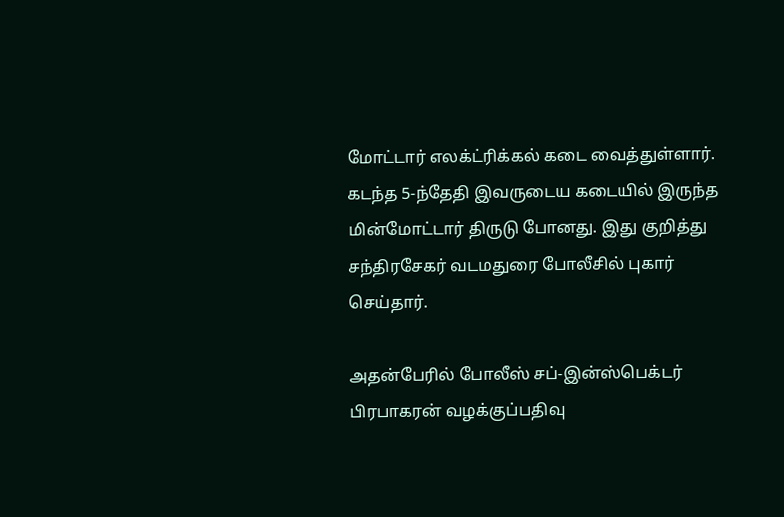மோட்டார் எலக்ட்ரிக்கல் கடை வைத்துள்ளார். கடந்த 5-ந்தேதி இவருடைய கடையில் இருந்த மின்மோட்டார் திருடு போனது. இது குறித்து சந்திரசேகர் வடமதுரை போலீசில் புகார் செய்தார்.

அதன்பேரில் போலீஸ் சப்-இன்ஸ்பெக்டர் பிரபாகரன் வழக்குப்பதிவு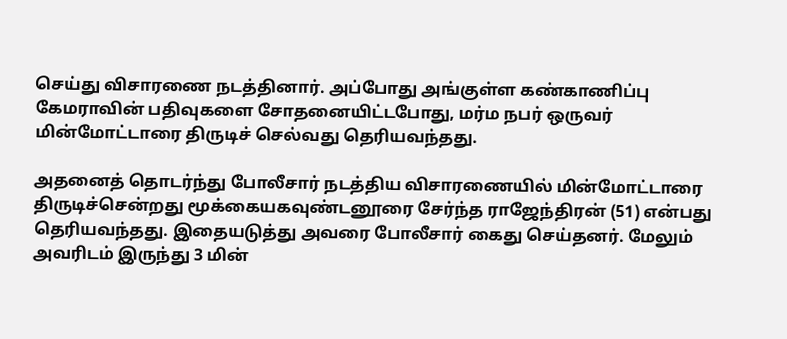செய்து விசாரணை நடத்தினார். அப்போது அங்குள்ள கண்காணிப்பு கேமராவின் பதிவுகளை சோதனையிட்டபோது, மர்ம நபர் ஒருவர் மின்மோட்டாரை திருடிச் செல்வது தெரியவந்தது.

அதனைத் தொடர்ந்து போலீசார் நடத்திய விசாரணையில் மின்மோட்டாரை திருடிச்சென்றது மூக்கையகவுண்டனூரை சேர்ந்த ராஜேந்திரன் (51) என்பது தெரியவந்தது. இதையடுத்து அவரை போலீசார் கைது செய்தனர். மேலும் அவரிடம் இருந்து 3 மின்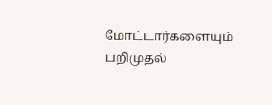மோட்டார்களையும் பறிமுதல்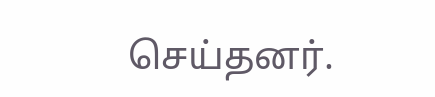செய்தனர்.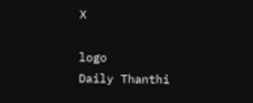X

logo
Daily Thanthi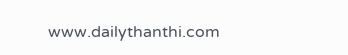www.dailythanthi.com